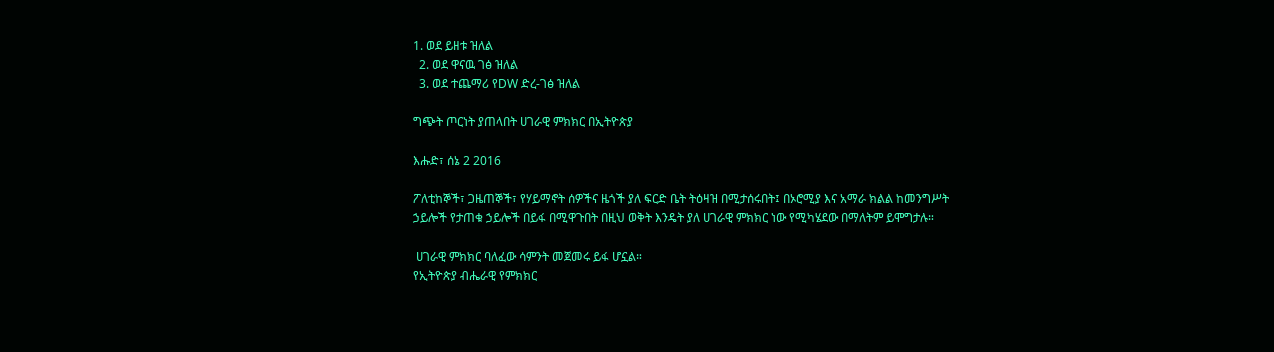1. ወደ ይዘቱ ዝለል
  2. ወደ ዋናዉ ገፅ ዝለል
  3. ወደ ተጨማሪ የDW ድረ-ገፅ ዝለል

ግጭት ጦርነት ያጠላበት ሀገራዊ ምክክር በኢትዮጵያ

እሑድ፣ ሰኔ 2 2016

ፖለቲከኞች፣ ጋዜጠኞች፣ የሃይማኖት ሰዎችና ዜጎች ያለ ፍርድ ቤት ትዕዛዝ በሚታሰሩበት፤ በኦሮሚያ እና አማራ ክልል ከመንግሥት ኃይሎች የታጠቁ ኃይሎች በይፋ በሚዋጉበት በዚህ ወቅት እንዴት ያለ ሀገራዊ ምክክር ነው የሚካሄደው በማለትም ይሞግታሉ።

 ሀገራዊ ምክክር ባለፈው ሳምንት መጀመሩ ይፋ ሆኗል።
የኢትዮጵያ ብሔራዊ የምክክር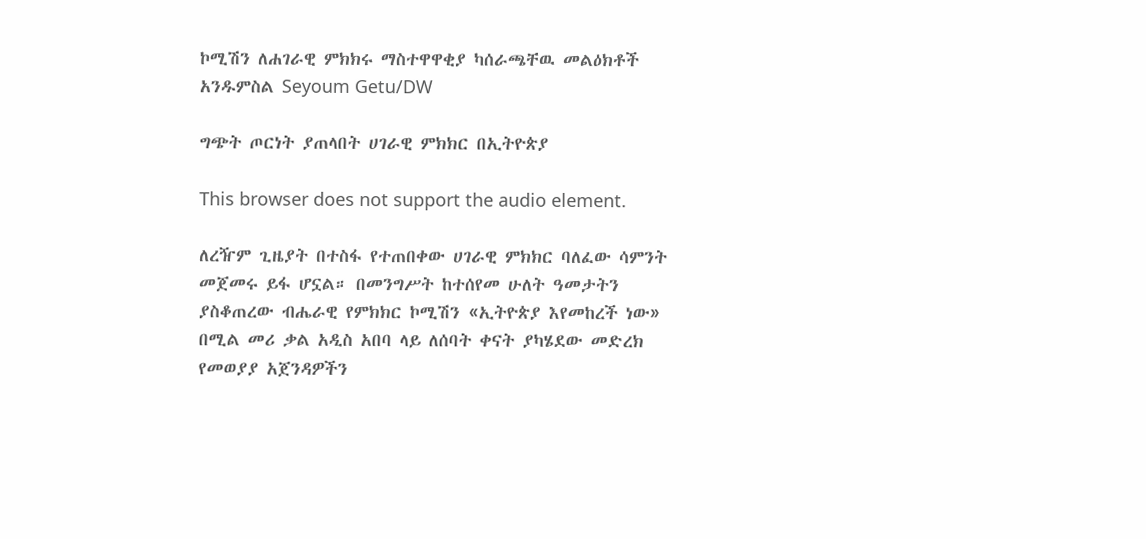ኮሚሽን ለሐገራዊ ምክክሩ ማስተዋዋቂያ ካሰራጫቸዉ መልዕክቶች አንዱምስል Seyoum Getu/DW

ግጭት ጦርነት ያጠላበት ሀገራዊ ምክክር በኢትዮጵያ

This browser does not support the audio element.

ለረዥም ጊዜያት በተስፋ የተጠበቀው ሀገራዊ ምክክር ባለፈው ሳምንት መጀመሩ ይፋ ሆኗል። በመንግሥት ከተሰየመ ሁለት ዓመታትን ያስቆጠረው ብሔራዊ የምክክር ኮሚሽን «ኢትዮጵያ እየመከረች ነው» በሚል መሪ ቃል አዲስ አበባ ላይ ለሰባት ቀናት ያካሄደው መድረክ የመወያያ አጀንዳዎችን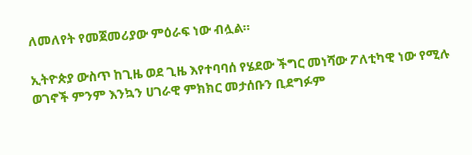ለመለየት የመጀመሪያው ምዕራፍ ነው ብሏል።

ኢትዮጵያ ውስጥ ከጊዜ ወደ ጊዜ እየተባባሰ የሄደው ችግር መነሻው ፖለቲካዊ ነው የሚሉ ወገኖች ምንም እንኳን ሀገራዊ ምክክር መታሰቡን ቢደግፉም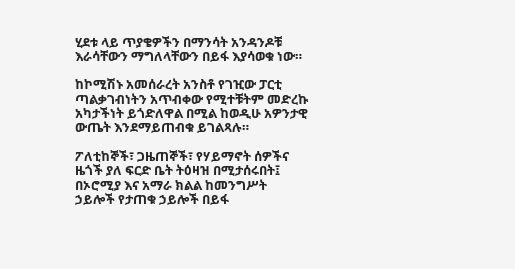ሂደቱ ላይ ጥያቄዎችን በማንሳት አንዳንዶቹ እራሳቸውን ማግለላቸውን በይፋ እያሳወቁ ነው።

ከኮሚሽኑ አመሰራረት አንስቶ የገዢው ፓርቲ ጣልቃገብነትን አጥብቀው የሚተቹትም መድረኩ አካታችነት ይጎድለዋል በሚል ከወዲሁ አዎንታዊ ውጤት እንደማይጠብቁ ይገልጻሉ።

ፖለቲከኞች፣ ጋዜጠኞች፣ የሃይማኖት ሰዎችና ዜጎች ያለ ፍርድ ቤት ትዕዛዝ በሚታሰሩበት፤ በኦሮሚያ እና አማራ ክልል ከመንግሥት ኃይሎች የታጠቁ ኃይሎች በይፋ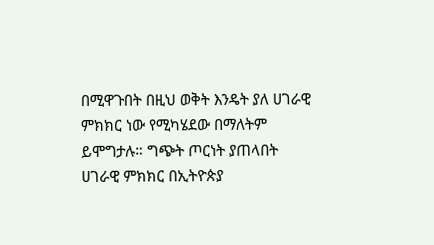በሚዋጉበት በዚህ ወቅት እንዴት ያለ ሀገራዊ ምክክር ነው የሚካሄደው በማለትም ይሞግታሉ። ግጭት ጦርነት ያጠላበት ሀገራዊ ምክክር በኢትዮጵያ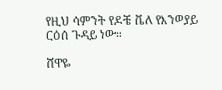የዚህ ሳምንት የዶቼ ቬለ የእንወያይ ርዕሰ ጉዳይ ነው።

ሸዋዬ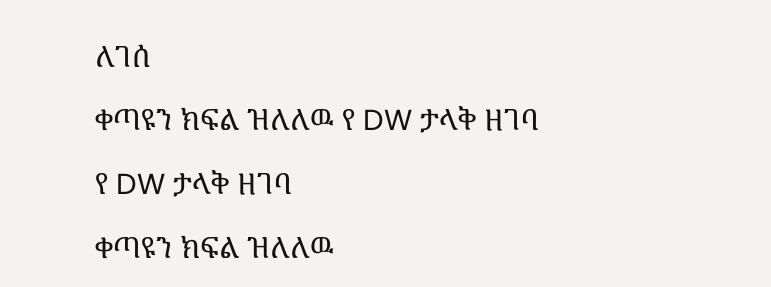ለገሰ

ቀጣዩን ክፍል ዝለለዉ የ DW ታላቅ ዘገባ

የ DW ታላቅ ዘገባ

ቀጣዩን ክፍል ዝለለዉ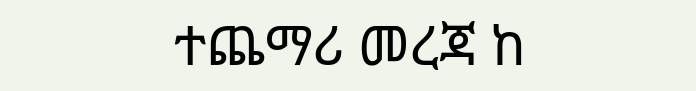ተጨማሪ መረጃ ከ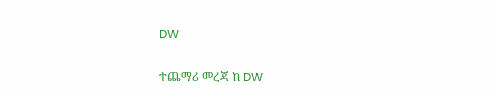DW

ተጨማሪ መረጃ ከ DW